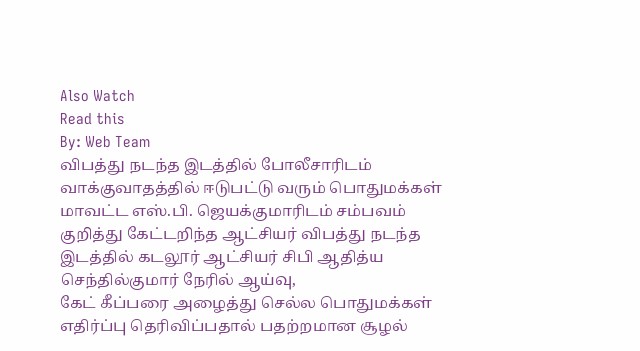Also Watch
Read this
By: Web Team
விபத்து நடந்த இடத்தில் போலீசாரிடம் வாக்குவாதத்தில் ஈடுபட்டு வரும் பொதுமக்கள் மாவட்ட எஸ்.பி. ஜெயக்குமாரிடம் சம்பவம் குறித்து கேட்டறிந்த ஆட்சியர் விபத்து நடந்த இடத்தில் கடலூர் ஆட்சியர் சிபி ஆதித்ய செந்தில்குமார் நேரில் ஆய்வு,
கேட் கீப்பரை அழைத்து செல்ல பொதுமக்கள் எதிர்ப்பு தெரிவிப்பதால் பதற்றமான சூழல்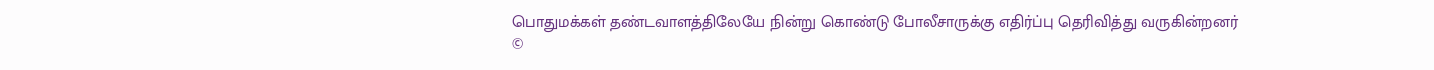பொதுமக்கள் தண்டவாளத்திலேயே நின்று கொண்டு போலீசாருக்கு எதிர்ப்பு தெரிவித்து வருகின்றனர்
©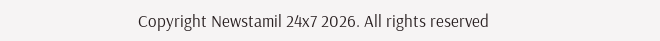Copyright Newstamil 24x7 2026. All rights reserved